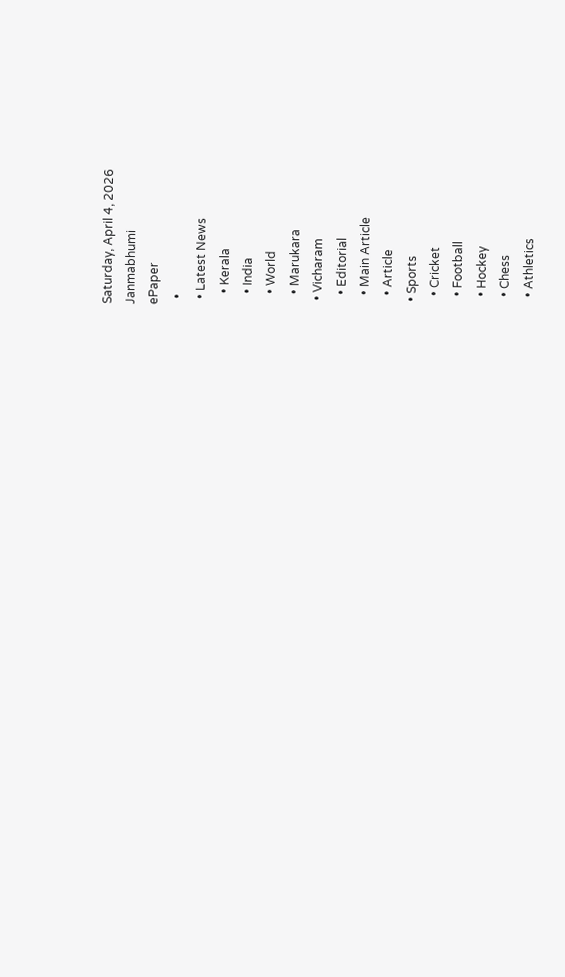Saturday, April 4, 2026
Janmabhumi
ePaper
  •
  • Latest News
    • Kerala
    • India
    • World
    • Marukara
  • Vicharam
    • Editorial
    • Main Article
    • Article
  • Sports
    • Cricket
    • Football
    • Hockey
    • Chess
    • Athletics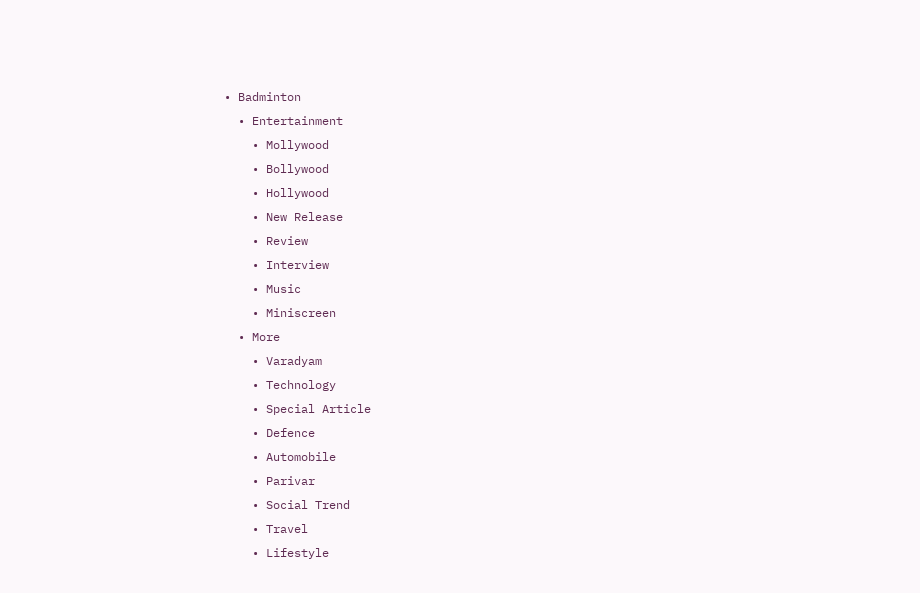• Badminton
  • Entertainment
    • Mollywood
    • Bollywood
    • Hollywood
    • New Release
    • Review
    • Interview
    • Music
    • Miniscreen
  • More
    • Varadyam
    • Technology
    • Special Article
    • Defence
    • Automobile
    • Parivar
    • Social Trend
    • Travel
    • Lifestyle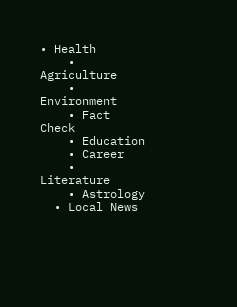• Health
    • Agriculture
    • Environment
    • Fact Check
    • Education
    • Career
    • Literature
    • Astrology
  • Local News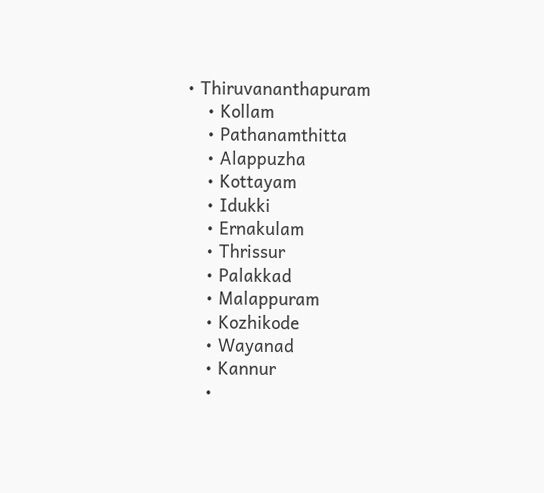• Thiruvananthapuram
    • Kollam
    • Pathanamthitta
    • Alappuzha
    • Kottayam
    • Idukki
    • Ernakulam
    • Thrissur
    • Palakkad
    • Malappuram
    • Kozhikode
    • Wayanad
    • Kannur
    •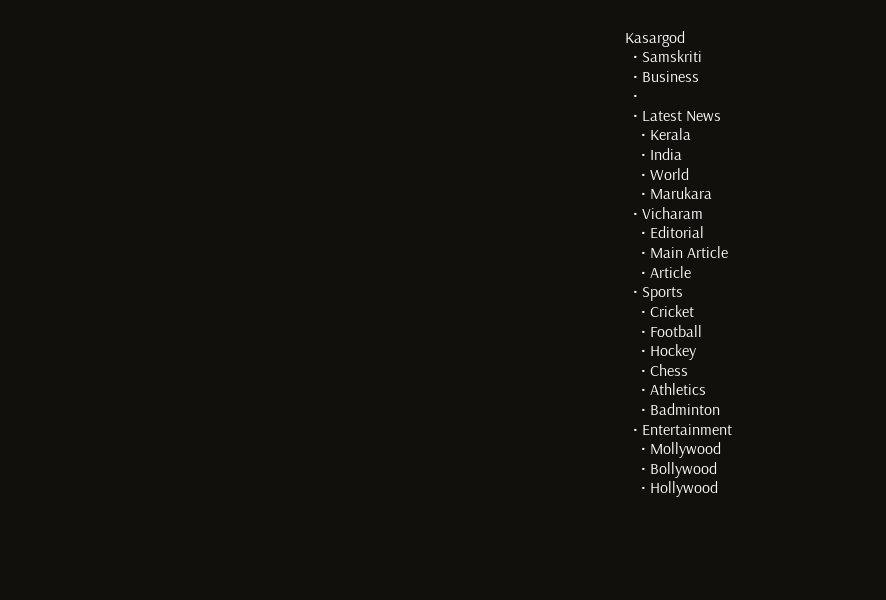Kasargod
  • Samskriti
  • Business
  •
  • Latest News
    • Kerala
    • India
    • World
    • Marukara
  • Vicharam
    • Editorial
    • Main Article
    • Article
  • Sports
    • Cricket
    • Football
    • Hockey
    • Chess
    • Athletics
    • Badminton
  • Entertainment
    • Mollywood
    • Bollywood
    • Hollywood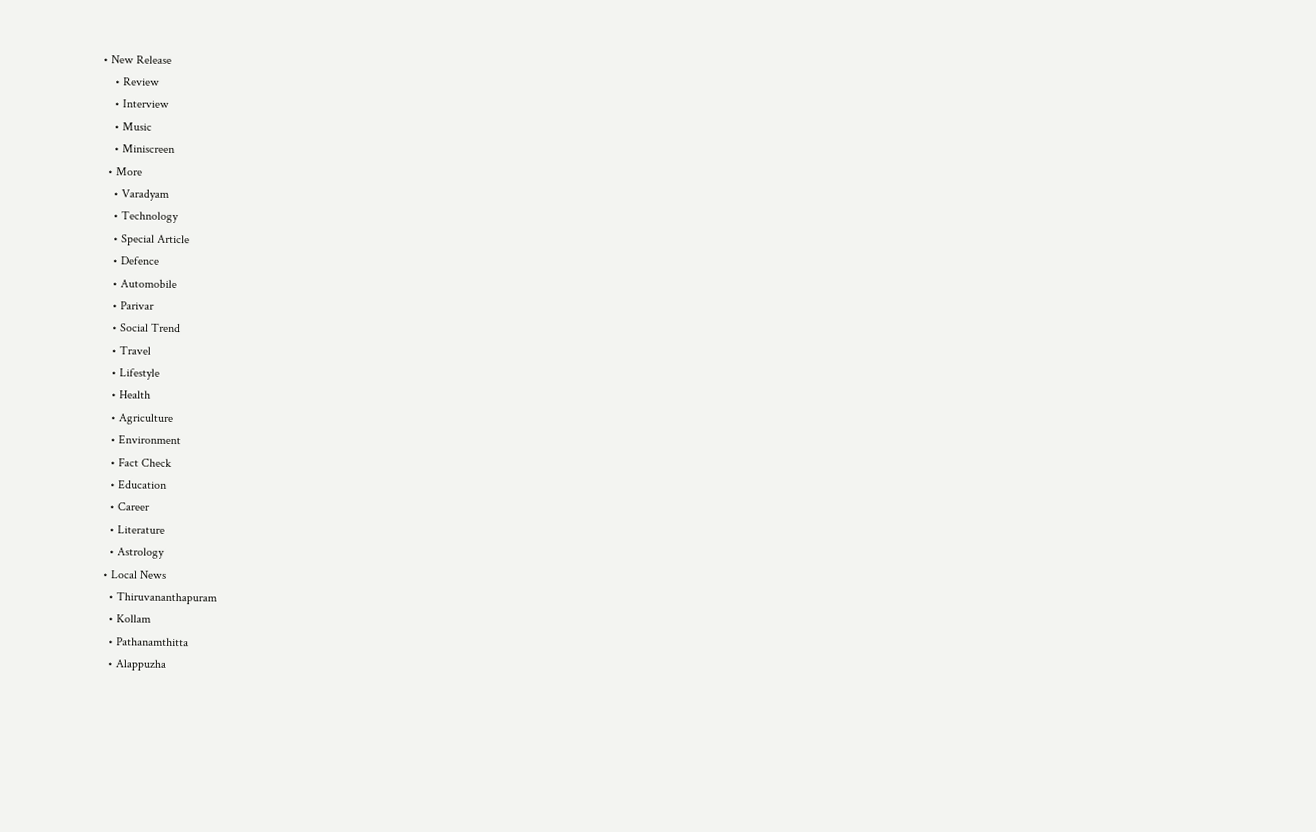• New Release
    • Review
    • Interview
    • Music
    • Miniscreen
  • More
    • Varadyam
    • Technology
    • Special Article
    • Defence
    • Automobile
    • Parivar
    • Social Trend
    • Travel
    • Lifestyle
    • Health
    • Agriculture
    • Environment
    • Fact Check
    • Education
    • Career
    • Literature
    • Astrology
  • Local News
    • Thiruvananthapuram
    • Kollam
    • Pathanamthitta
    • Alappuzha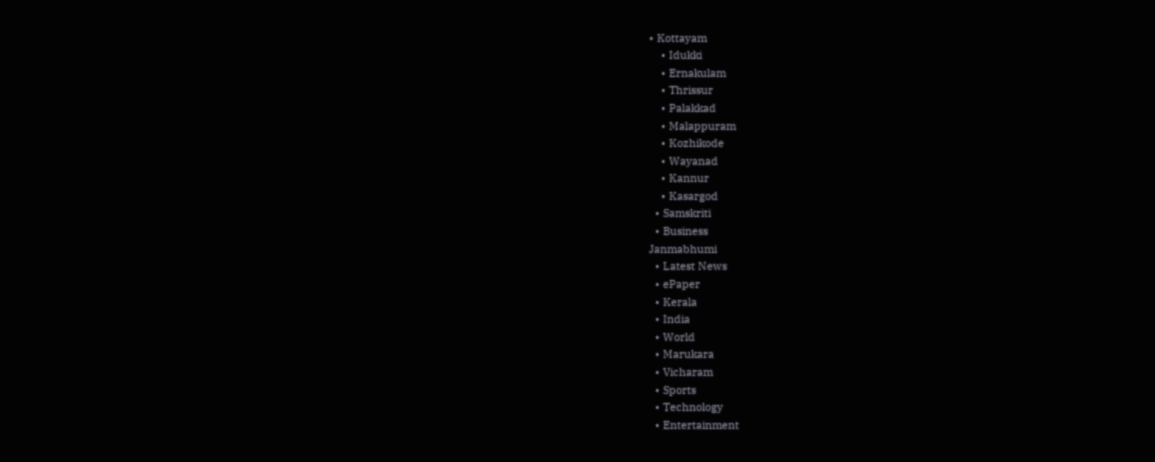• Kottayam
    • Idukki
    • Ernakulam
    • Thrissur
    • Palakkad
    • Malappuram
    • Kozhikode
    • Wayanad
    • Kannur
    • Kasargod
  • Samskriti
  • Business
Janmabhumi
  • Latest News
  • ePaper
  • Kerala
  • India
  • World
  • Marukara
  • Vicharam
  • Sports
  • Technology
  • Entertainment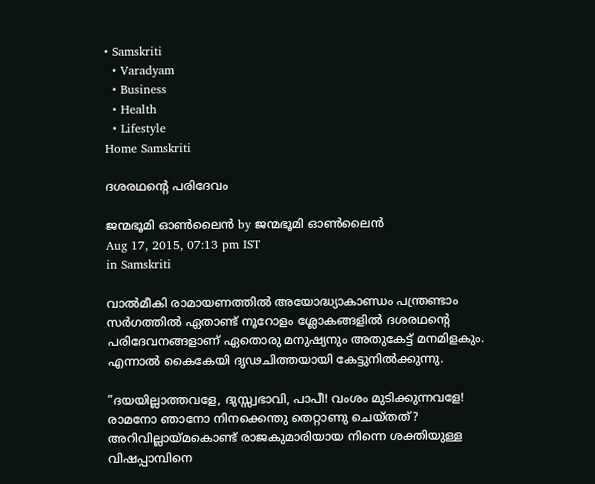• Samskriti
  • Varadyam
  • Business
  • Health
  • Lifestyle
Home Samskriti

ദശരഥന്റെ പരിദേവം

ജന്മഭൂമി ഓണ്‍ലൈന്‍ by ജന്മഭൂമി ഓണ്‍ലൈന്‍
Aug 17, 2015, 07:13 pm IST
in Samskriti

വാല്‍മീകി രാമായണത്തില്‍ അയോദ്ധ്യാകാണ്ഡം പന്ത്രണ്ടാം സര്‍ഗത്തില്‍ ഏതാണ്ട് നൂറോളം ശ്ലോകങ്ങളില്‍ ദശരഥന്റെ പരിദേവനങ്ങളാണ് ഏതൊരു മനുഷ്യനും അതുകേട്ട് മനമിളകും. എന്നാല്‍ കൈകേയി ദൃഢചിത്തയായി കേട്ടുനില്‍ക്കുന്നു.

”ദയയില്ലാത്തവളേ, ദുസ്സ്വഭാവി, പാപീ! വംശം മുടിക്കുന്നവളേ! രാമനോ ഞാനോ നിനക്കെന്തു തെറ്റാണു ചെയ്തത്? അറിവില്ലായ്‌മകൊണ്ട് രാജകുമാരിയായ നിന്നെ ശക്തിയുള്ള വിഷപ്പാമ്പിനെ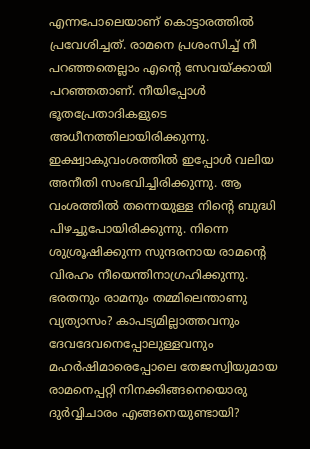എന്നപോലെയാണ് കൊട്ടാരത്തില്‍ പ്രവേശിച്ചത്. രാമനെ പ്രശംസിച്ച് നീ പറഞ്ഞതെല്ലാം എന്റെ സേവയ്‌ക്കായി പറഞ്ഞതാണ്. നീയിപ്പോള്‍ ഭൂതപ്രേതാദികളുടെ അധീനത്തിലായിരിക്കുന്നു. ഇക്ഷ്വാകുവംശത്തില്‍ ഇപ്പോള്‍ വലിയ അനീതി സംഭവിച്ചിരിക്കുന്നു. ആ വംശത്തില്‍ തന്നെയുള്ള നിന്റെ ബുദ്ധി പിഴച്ചുപോയിരിക്കുന്നു. നിന്നെ ശുശ്രൂഷിക്കുന്ന സുന്ദരനായ രാമന്റെ വിരഹം നീയെന്തിനാഗ്രഹിക്കുന്നു. ഭരതനും രാമനും തമ്മിലെന്താണു വ്യത്യാസം? കാപട്യമില്ലാത്തവനും ദേവദേവനെപ്പോലുള്ളവനും മഹര്‍ഷിമാരെപ്പോലെ തേജസ്വിയുമായ രാമനെപ്പറ്റി നിനക്കിങ്ങനെയൊരു ദുര്‍വ്വിചാരം എങ്ങനെയുണ്ടായി?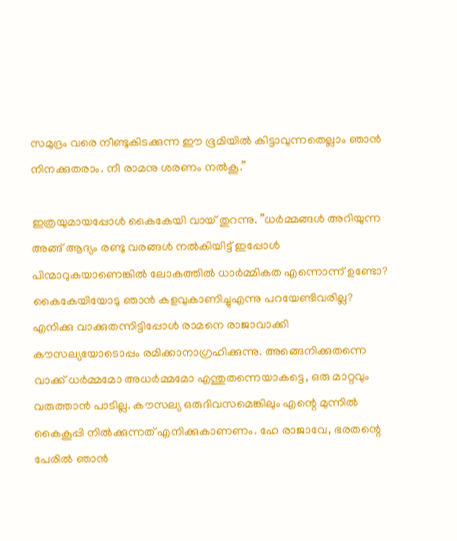സമുദ്രം വരെ നീണ്ടുകിടക്കുന്ന ഈ ഭൂമിയില്‍ കിട്ടാവുന്നതെല്ലാം ഞാന്‍ നിനക്കുതരാം. നീ രാമനു ശരണം നല്‍കൂ.”

ഇത്രയുമായപ്പോള്‍ കൈകേയി വായ് തുറന്നു. ”ധര്‍മ്മങ്ങള്‍ അറിയുന്ന അങ്ങ് ആദ്യം രണ്ടു വരങ്ങള്‍ നല്‍കിയിട്ട് ഇപ്പോള്‍ പിന്മാറുകയാണെങ്കില്‍ ലോകത്തില്‍ ധാര്‍മ്മികത എന്നൊന്ന് ഉണ്ടോ? കൈകേയിയോടു ഞാന്‍ കളവുകാണിച്ചുഎന്നു പറയേണ്ടിവരില്ല? എനിക്കു വാക്കുതന്നിട്ടിപ്പോള്‍ രാമനെ രാജാവാക്കി കൗസല്യയോടൊപ്പം രമിക്കാനാഗ്രഹിക്കുന്നു. അങ്ങെനിക്കുതന്നെ വാക്ക് ധര്‍മ്മമോ അധര്‍മ്മമോ എന്തുതന്നെയാകട്ടെ, ഒരു മാറ്റവും വരുത്താന്‍ പാടില്ല. കൗസല്യ ഒരുദിവസമെങ്കിലും എന്റെ മുന്നില്‍ കൈകൂപ്പി നില്‍ക്കുന്നത് എനിക്കുകാണണം. ഹേ രാജാവേ, ഭരതന്റെ പേരില്‍ ഞാന്‍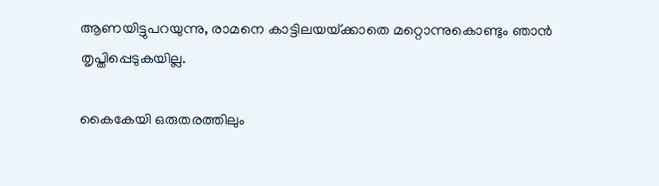ആണയിട്ടുപറയുന്നു, രാമനെ കാട്ടിലയയ്‌ക്കാതെ മറ്റൊന്നുകൊണ്ടും ഞാന്‍ തൃപ്തിപ്പെടുകയില്ല.

കൈകേയി ഒരുതരത്തിലും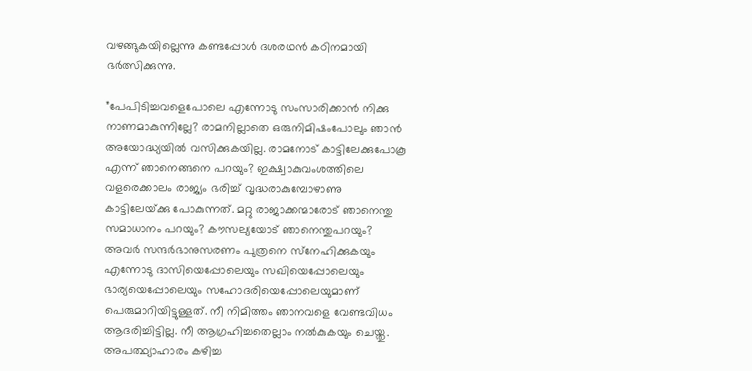വഴങ്ങുകയില്ലെന്നു കണ്ടപ്പോള്‍ ദശരഥന്‍ കഠിനമായി ഭര്‍ത്സിക്കുന്നു.

”പേപിടിച്ചവളെപോലെ എന്നോടു സംസാരിക്കാന്‍ നിക്കു നാണമാകുന്നില്ലേ? രാമനില്ലാതെ ഒരുനിമിഷംപോലും ഞാന്‍ അയോദ്ധ്യയില്‍ വസിക്കുകയില്ല. രാമനോട് കാട്ടിലേക്കുപോകൂ എന്ന് ഞാനെങ്ങനെ പറയും? ഇക്ഷ്വാകുവംശത്തിലെ വളരെക്കാലം രാജ്യം ഭരിച്ച് വൃദ്ധരാകുമ്പോഴാണു കാട്ടിലേയ്‌ക്കു പോകുന്നത്. മറ്റു രാജാക്കന്മാരോട് ഞാനെന്തു സമാധാനം പറയും? കൗസല്യയോട് ഞാനെന്തുപറയും? അവര്‍ സന്ദര്‍ഭാനുസരണം പുത്രനെ സ്‌നേഹിക്കുകയും എന്നോടു ദാസിയെപ്പോലെയും സഖിയെപ്പോലെയും ഭാര്യയെപ്പോലെയും സഹോദരിയെപ്പോലെയുമാണ് പെരുമാറിയിട്ടുള്ളത്. നീ നിമിത്തം ഞാനവളെ വേണ്ടവിധം ആദരിച്ചിട്ടില്ല. നീ ആഗ്രഹിച്ചതെല്ലാം നല്‍കുകയും ചെയ്തു. അപത്ഥ്യാഹാരം കഴിച്ച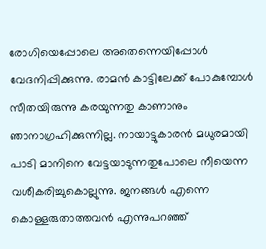രോഗിയെപ്പോലെ അതെന്നെയിപ്പോള്‍ വേദനിപ്പിക്കുന്നു. രാമന്‍ കാട്ടിലേക്ക് പോകുമ്പോള്‍ സീതയിരുന്നു കരയുന്നതു കാണാനും ഞാനാഗ്രഹിക്കുന്നില്ല. നായാട്ടുകാരന്‍ മധുരമായി പാടി മാനിനെ വേട്ടയാടുന്നതുപോലെ നീയെന്ന വശീകരിച്ചുകൊല്ലുന്നു. ജനങ്ങള്‍ എന്നെ കൊള്ളരുതാത്തവന്‍ എന്നുപറഞ്ഞ്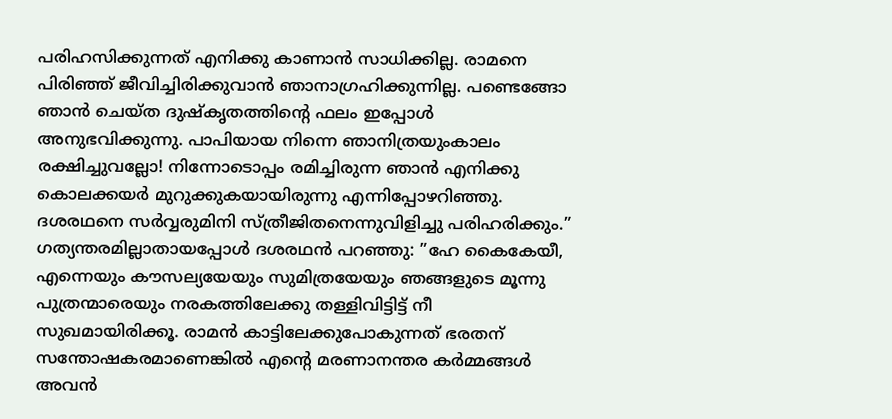പരിഹസിക്കുന്നത് എനിക്കു കാണാന്‍ സാധിക്കില്ല. രാമനെ പിരിഞ്ഞ് ജീവിച്ചിരിക്കുവാന്‍ ഞാനാഗ്രഹിക്കുന്നില്ല. പണ്ടെങ്ങോ ഞാന്‍ ചെയ്ത ദുഷ്‌കൃതത്തിന്റെ ഫലം ഇപ്പോള്‍ അനുഭവിക്കുന്നു. പാപിയായ നിന്നെ ഞാനിത്രയുംകാലം രക്ഷിച്ചുവല്ലോ! നിന്നോടൊപ്പം രമിച്ചിരുന്ന ഞാന്‍ എനിക്കു കൊലക്കയര്‍ മുറുക്കുകയായിരുന്നു എന്നിപ്പോഴറിഞ്ഞു. ദശരഥനെ സര്‍വ്വരുമിനി സ്ത്രീജിതനെന്നുവിളിച്ചു പരിഹരിക്കും.” ഗത്യന്തരമില്ലാതായപ്പോള്‍ ദശരഥന്‍ പറഞ്ഞു: ”ഹേ കൈകേയീ, എന്നെയും കൗസല്യയേയും സുമിത്രയേയും ഞങ്ങളുടെ മൂന്നു പുത്രന്മാരെയും നരകത്തിലേക്കു തള്ളിവിട്ടിട്ട് നീ സുഖമായിരിക്കൂ. രാമന്‍ കാട്ടിലേക്കുപോകുന്നത് ഭരതന് സന്തോഷകരമാണെങ്കില്‍ എന്റെ മരണാനന്തര കര്‍മ്മങ്ങള്‍ അവന്‍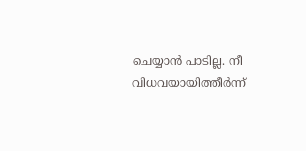ചെയ്യാന്‍ പാടില്ല. നീ വിധവയായിത്തീര്‍ന്ന്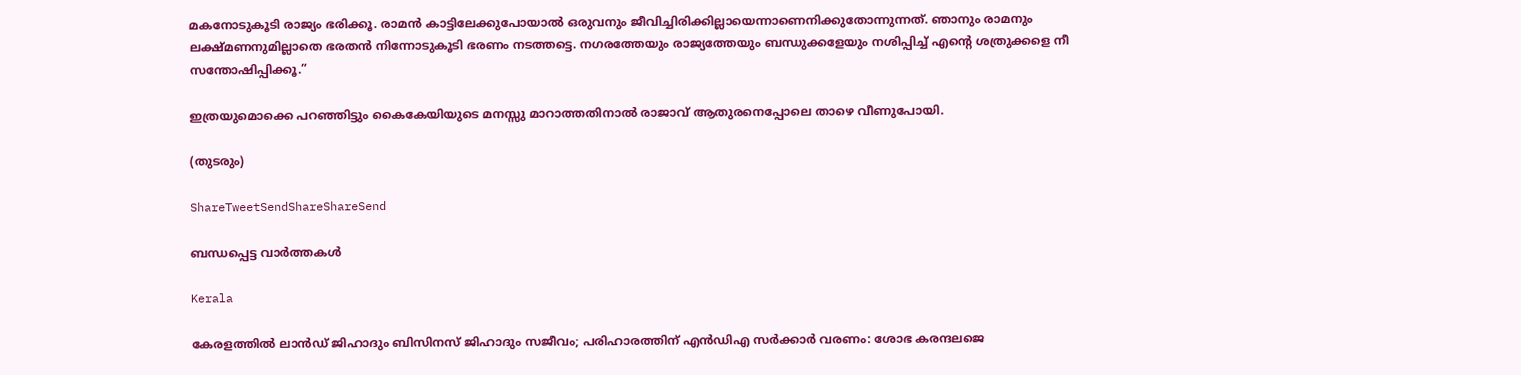മകനോടുകൂടി രാജ്യം ഭരിക്കൂ. രാമന്‍ കാട്ടിലേക്കുപോയാല്‍ ഒരുവനും ജീവിച്ചിരിക്കില്ലായെന്നാണെനിക്കുതോന്നുന്നത്. ഞാനും രാമനും ലക്ഷ്മണനുമില്ലാതെ ഭരതന്‍ നിന്നോടുകൂടി ഭരണം നടത്തട്ടെ. നഗരത്തേയും രാജ്യത്തേയും ബന്ധുക്കളേയും നശിപ്പിച്ച് എന്റെ ശത്രുക്കളെ നീ സന്തോഷിപ്പിക്കൂ.”

ഇത്രയുമൊക്കെ പറഞ്ഞിട്ടും കൈകേയിയുടെ മനസ്സു മാറാത്തതിനാല്‍ രാജാവ് ആതുരനെപ്പോലെ താഴെ വീണുപോയി.

(തുടരും)

ShareTweetSendShareShareSend

ബന്ധപ്പെട്ട വാര്‍ത്തകള്‍

Kerala

കേരളത്തിൽ ലാൻഡ് ജിഹാദും ബിസിനസ് ജിഹാദും സജീവം; പരിഹാരത്തിന് എൻഡിഎ സർക്കാർ വരണം: ശോഭ കരന്ദലജെ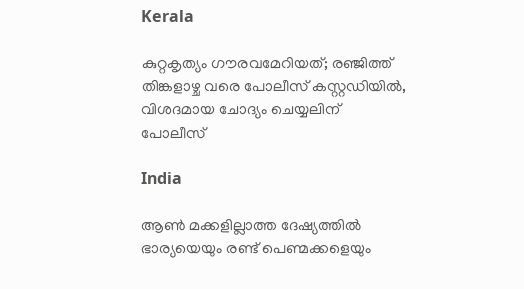Kerala

കുറ്റകൃത്യം ഗൗരവമേറിയത്; രഞ്ജിത്ത് തിങ്കളാഴ്ച വരെ പോലീസ് കസ്റ്റഡിയിൽ, വിശദമായ ചോദ്യം ചെയ്യലിന് പോലീസ്

India

ആൺ മക്കളില്ലാത്ത ദേഷ്യത്തിൽ ഭാര്യയെയും രണ്ട് പെണ്മക്കളെയും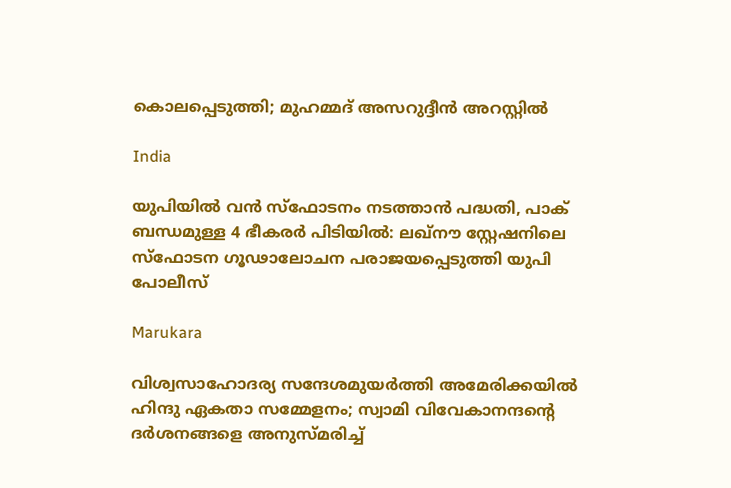കൊലപ്പെടുത്തി; മുഹമ്മദ് അസറുദ്ദീൻ അറസ്റ്റിൽ

India

യുപിയിൽ വൻ സ്ഫോടനം നടത്താൻ പദ്ധതി, പാക് ബന്ധമുള്ള 4 ഭീകരർ പിടിയിൽ: ലഖ്നൗ സ്റ്റേഷനിലെ സ്ഫോടന ഗൂഢാലോചന പരാജയപ്പെടുത്തി യുപി പോലീസ്

Marukara

വിശ്വസാഹോദര്യ സന്ദേശമുയർത്തി അമേരിക്കയിൽ ഹിന്ദു ഏകതാ സമ്മേളനം; സ്വാമി വിവേകാനന്ദന്റെ ദർശനങ്ങളെ അനുസ്മരിച്ച്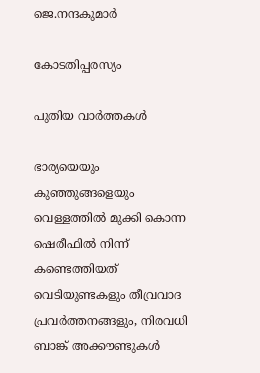ജെ.നന്ദകുമാർ

കോടതിപ്പരസ്യം

പുതിയ വാര്‍ത്തകള്‍

ഭാര്യയെയും കുഞ്ഞുങ്ങളെയും വെള്ളത്തിൽ മുക്കി കൊന്ന ഷെരീഫിൽ നിന്ന് കണ്ടെത്തിയത് വെടിയുണ്ടകളും തീവ്രവാദ പ്രവർത്തനങ്ങളും, നിരവധി ബാങ്ക് അക്കൗണ്ടുകൾ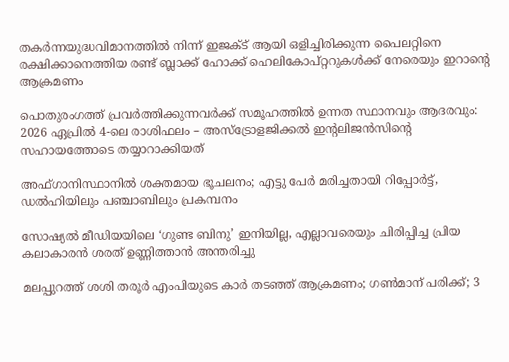തകർന്നയുദ്ധവിമാനത്തിൽ നിന്ന് ഇജക്ട് ആയി ഒളിച്ചിരിക്കുന്ന പൈലറ്റിനെ രക്ഷിക്കാനെത്തിയ രണ്ട് ബ്ലാക്ക് ഹോക്ക് ഹെലികോപ്റ്ററുകൾക്ക് നേരെയും ഇറാന്റെ ആക്രമണം

പൊതുരംഗത്ത് പ്രവർത്തിക്കുന്നവർക്ക് സമൂഹത്തിൽ ഉന്നത സ്ഥാനവും ആദരവും: 2026 ഏപ്രിൽ 4-ലെ രാശിഫലം – അസ്ട്രോളജിക്കൽ ഇന്റലിജൻസിന്റെ സഹായത്തോടെ തയ്യാറാക്കിയത്

അഫ്ഗാനിസ്ഥാനില്‍ ശക്തമായ ഭൂചലനം; എട്ടു പേര്‍ മരിച്ചതായി റിപ്പോര്‍ട്ട്, ഡൽഹിയിലും പഞ്ചാബിലും പ്രകമ്പനം

സോഷ്യൽ മീഡിയയിലെ ‘ഗുണ്ട ബിനു’ ഇനിയില്ല, എല്ലാവരെയും ചിരിപ്പിച്ച പ്രിയ കലാകാരൻ ശരത് ഉണ്ണിത്താൻ അന്തരിച്ചു

മലപ്പുറത്ത് ശശി തരൂർ എംപിയുടെ കാർ തടഞ്ഞ് ആക്രമണം; ഗൺമാന് പരിക്ക്; 3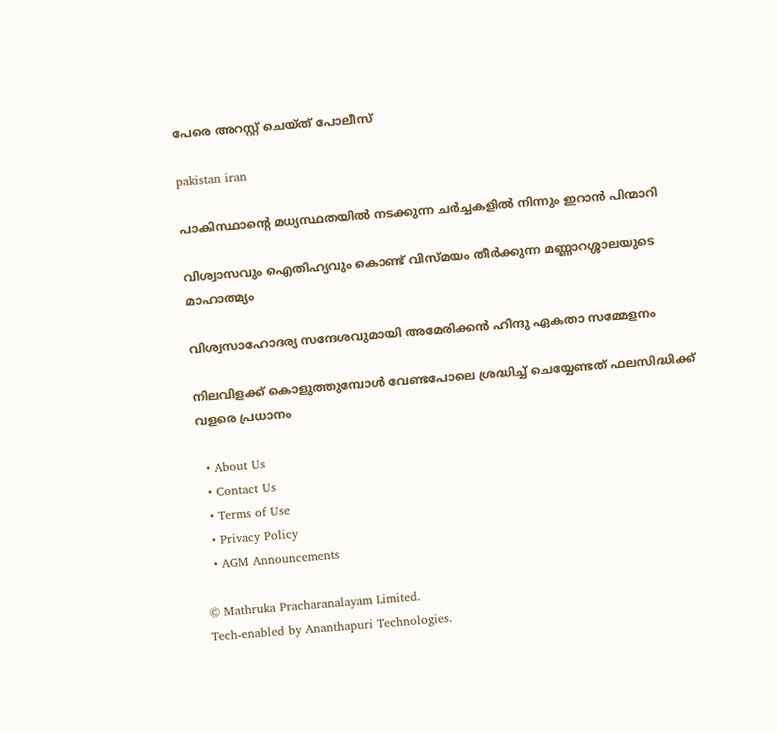പേരെ അറസ്റ്റ് ചെയ്ത് പോലീസ്

pakistan iran

പാകിസ്ഥാന്റെ മധ്യസ്ഥതയിൽ നടക്കുന്ന ചർച്ചകളിൽ നിന്നും ഇറാൻ പിന്മാറി

വിശ്വാസവും ഐതിഹ്യവും കൊണ്ട് വിസ്മയം തീർക്കുന്ന മണ്ണാറശ്ശാലയുടെ മാഹാത്മ്യം

വിശ്വസാഹോദര്യ സന്ദേശവുമായി അമേരിക്കൻ ഹിന്ദു ഏകതാ സമ്മേളനം

നിലവിളക്ക് കൊളുത്തുമ്പോൾ വേണ്ടപോലെ ശ്രദ്ധിച്ച് ചെയ്യേണ്ടത് ഫലസിദ്ധിക്ക് വളരെ പ്രധാനം

  • About Us
  • Contact Us
  • Terms of Use
  • Privacy Policy
  • AGM Announcements

© Mathruka Pracharanalayam Limited.
Tech-enabled by Ananthapuri Technologies.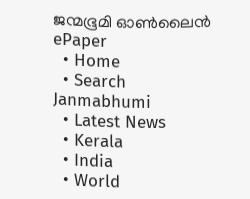ജന്മഭൂമി ഓണ്‍ലൈന്‍
ePaper
  • Home
  • Search Janmabhumi
  • Latest News
  • Kerala
  • India
  • World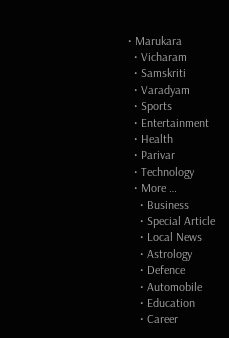• Marukara
  • Vicharam
  • Samskriti
  • Varadyam
  • Sports
  • Entertainment
  • Health
  • Parivar
  • Technology
  • More …
    • Business
    • Special Article
    • Local News
    • Astrology
    • Defence
    • Automobile
    • Education
    • Career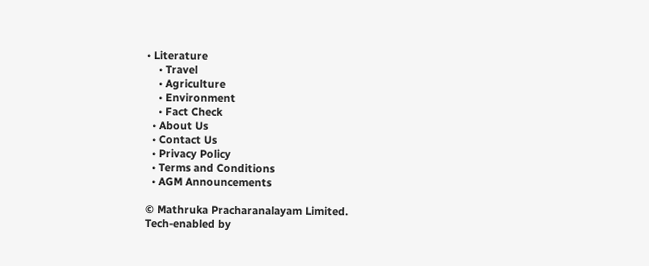• Literature
    • Travel
    • Agriculture
    • Environment
    • Fact Check
  • About Us
  • Contact Us
  • Privacy Policy
  • Terms and Conditions
  • AGM Announcements

© Mathruka Pracharanalayam Limited.
Tech-enabled by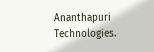Ananthapuri Technologies.